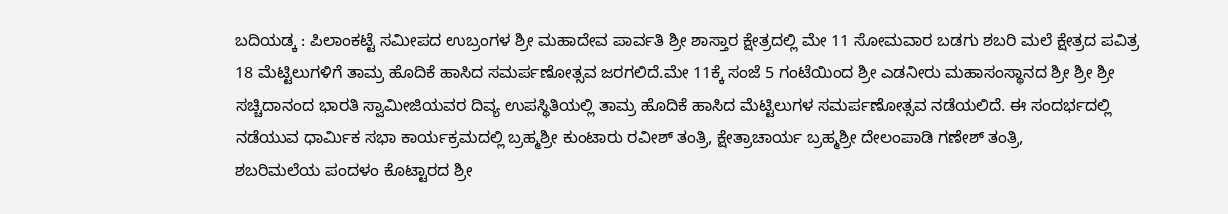ಬದಿಯಡ್ಕ : ಪಿಲಾಂಕಟ್ಟೆ ಸಮೀಪದ ಉಬ್ರಂಗಳ ಶ್ರೀ ಮಹಾದೇವ ಪಾರ್ವತಿ ಶ್ರೀ ಶಾಸ್ತಾರ ಕ್ಷೇತ್ರದಲ್ಲಿ ಮೇ 11 ಸೋಮವಾರ ಬಡಗು ಶಬರಿ ಮಲೆ ಕ್ಷೇತ್ರದ ಪವಿತ್ರ 18 ಮೆಟ್ಟಿಲುಗಳಿಗೆ ತಾಮ್ರ ಹೊದಿಕೆ ಹಾಸಿದ ಸಮರ್ಪಣೋತ್ಸವ ಜರಗಲಿದೆ.ಮೇ 11ಕ್ಕೆ ಸಂಜೆ 5 ಗಂಟೆಯಿಂದ ಶ್ರೀ ಎಡನೀರು ಮಹಾಸಂಸ್ಥಾನದ ಶ್ರೀ ಶ್ರೀ ಶ್ರೀ ಸಚ್ಚಿದಾನಂದ ಭಾರತಿ ಸ್ವಾಮೀಜಿಯವರ ದಿವ್ಯ ಉಪಸ್ಥಿತಿಯಲ್ಲಿ ತಾಮ್ರ ಹೊದಿಕೆ ಹಾಸಿದ ಮೆಟ್ಟಿಲುಗಳ ಸಮರ್ಪಣೋತ್ಸವ ನಡೆಯಲಿದೆ. ಈ ಸಂದರ್ಭದಲ್ಲಿ ನಡೆಯುವ ಧಾರ್ಮಿಕ ಸಭಾ ಕಾರ್ಯಕ್ರಮದಲ್ಲಿ ಬ್ರಹ್ಮಶ್ರೀ ಕುಂಟಾರು ರವೀಶ್ ತಂತ್ರಿ, ಕ್ಷೇತ್ರಾಚಾರ್ಯ ಬ್ರಹ್ಮಶ್ರೀ ದೇಲಂಪಾಡಿ ಗಣೇಶ್ ತಂತ್ರಿ,
ಶಬರಿಮಲೆಯ ಪಂದಳಂ ಕೊಟ್ಟಾರದ ಶ್ರೀ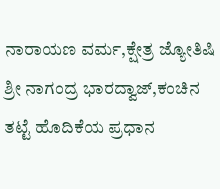ನಾರಾಯಣ ವರ್ಮ,ಕ್ಷೇತ್ರ ಜ್ಯೋತಿಷಿ ಶ್ರೀ ನಾಗಂದ್ರ ಭಾರದ್ವಾಜ್,ಕಂಚಿನ ತಟ್ಟೆ ಹೊದಿಕೆಯ ಪ್ರಧಾನ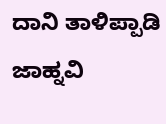ದಾನಿ ತಾಳಿಪ್ಪಾಡಿ ಜಾಹ್ನವಿ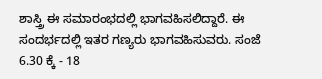ಶಾಸ್ತ್ರಿ ಈ ಸಮಾರಂಭದಲ್ಲಿ ಭಾಗವಹಿಸಲಿದ್ದಾರೆ. ಈ ಸಂದರ್ಭದಲ್ಲಿ ಇತರ ಗಣ್ಯರು ಭಾಗವಹಿಸುವರು. ಸಂಜೆ 6.30 ಕ್ಕೆ - 18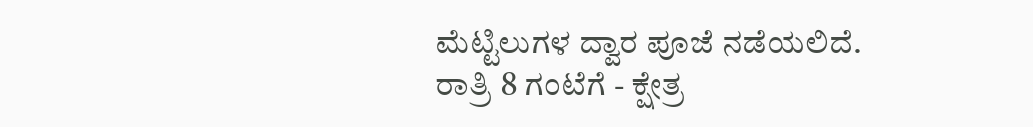ಮೆಟ್ಟಿಲುಗಳ ದ್ವಾರ ಪೂಜೆ ನಡೆಯಲಿದೆ.
ರಾತ್ರಿ 8 ಗಂಟೆಗೆ - ಕ್ಷೇತ್ರ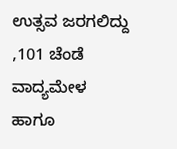ಉತ್ಸವ ಜರಗಲಿದ್ದು ,101 ಚೆಂಡೆ ವಾದ್ಯಮೇಳ ಹಾಗೂ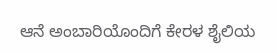ಆನೆ ಅಂಬಾರಿಯೊಂದಿಗೆ ಕೇರಳ ಶೈಲಿಯ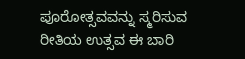ಪೂರೋತ್ಸವವನ್ನು ಸ್ಮರಿಸುವ ರೀತಿಯ ಉತ್ಸವ ಈ ಬಾರಿ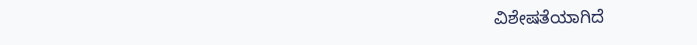ವಿಶೇಷತೆಯಾಗಿದೆ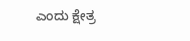ಎಂದು ಕ್ಷೇತ್ರ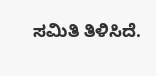ಸಮಿತಿ ತಿಳಿಸಿದೆ.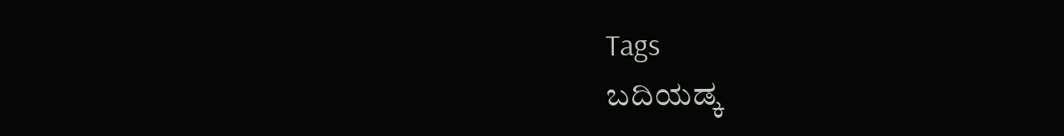Tags
ಬದಿಯಡ್ಕ